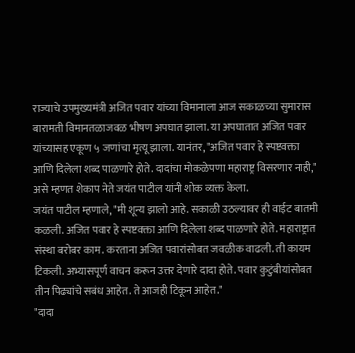राज्याचे उपमुख्यमंत्री अजित पवार यांच्या विमानाला आज सकाळच्या सुमारास बारामती विमानतळाजवळ भीषण अपघात झाला. या अपघातात अजित पवार यांच्यासह एकूण ५ जणांचा मृत्यू झाला. यानंतर, "अजित पवार हे स्पष्टवक्ता आणि दिलेला शब्द पाळणारे होते. दादांचा मोकळेपणा महाराष्ट्र विसरणार नाही," असे म्हणत शेकाप नेते जयंत पाटील यांनी शोक व्यक्त केला.
जयंत पाटील म्हणाले, "मी शून्य झालो आहे. सकाळी उठल्यावर ही वाईट बातमी कळली. अजित पवार हे स्पष्टवक्ता आणि दिलेला शब्द पाळणारे होते. महाराष्ट्रात संस्था बरोबर काम. करताना अजित पवारांसोबत जवळीक वाढली. ती कायम टिकली. अभ्यासपूर्ण वाचन करून उत्तर देणारे दादा होते. पवार कुटुंबीयांसोबत तीन पिढ्यांचे सबंध आहेत. ते आजही टिकून आहेत."
"दादा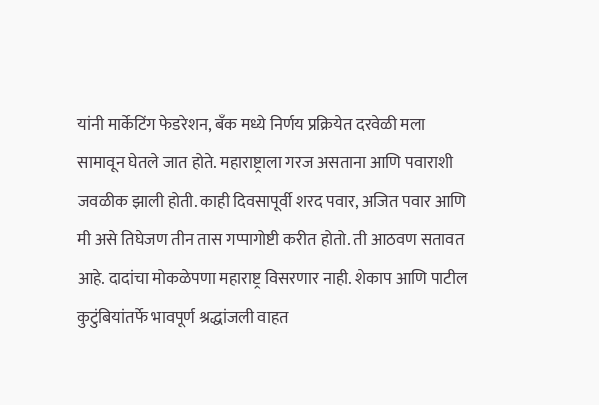यांनी मार्केटिंग फेडरेशन, बँक मध्ये निर्णय प्रक्रियेत दरवेळी मला सामावून घेतले जात होते. महाराष्ट्राला गरज असताना आणि पवाराशी जवळीक झाली होती. काही दिवसापूर्वी शरद पवार, अजित पवार आणि मी असे तिघेजण तीन तास गप्पागोष्टी करीत होतो. ती आठवण सतावत आहे. दादांचा मोकळेपणा महाराष्ट्र विसरणार नाही. शेकाप आणि पाटील कुटुंबियांतर्फे भावपूर्ण श्रद्धांजली वाहत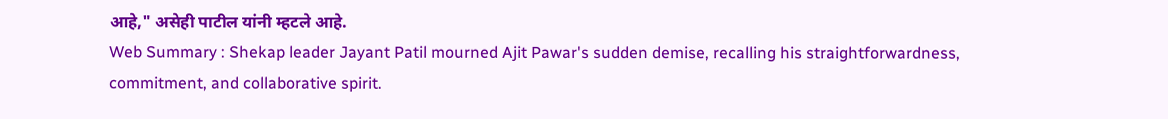आहे," असेही पाटील यांनी म्हटले आहे.
Web Summary : Shekap leader Jayant Patil mourned Ajit Pawar's sudden demise, recalling his straightforwardness, commitment, and collaborative spirit.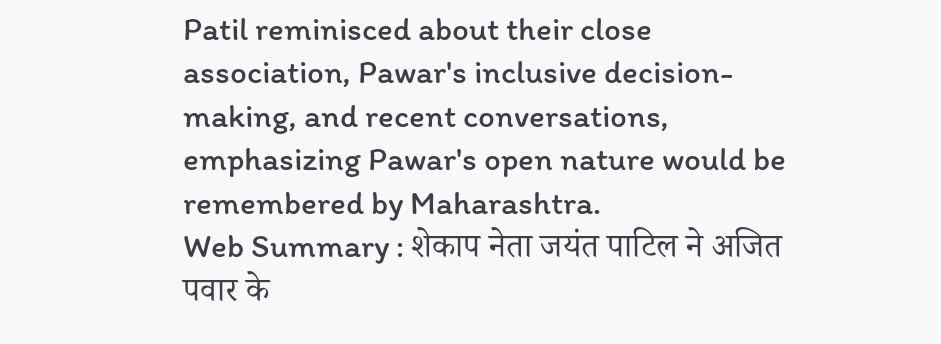Patil reminisced about their close association, Pawar's inclusive decision-making, and recent conversations, emphasizing Pawar's open nature would be remembered by Maharashtra.
Web Summary : शेकाप नेता जयंत पाटिल ने अजित पवार के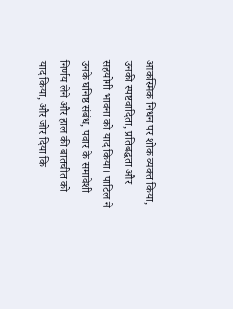आकस्मिक निधन पर शोक व्यक्त किया, उनकी स्पष्टवादिता, प्रतिबद्धता और सहयोगी भावना को याद किया। पाटिल ने उनके घनिष्ठ संबंध, पवार के समावेशी निर्णय लेने और हाल की बातचीत को याद किया, और जोर दिया कि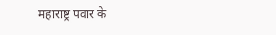महाराष्ट्र पवार के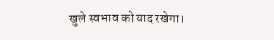खुले स्वभाव को याद रखेगा।